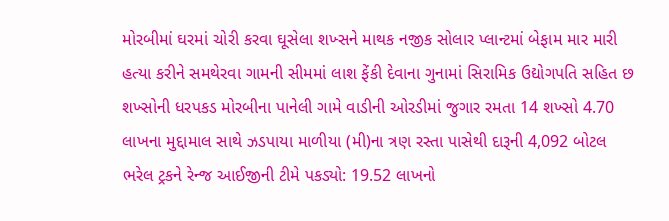મોરબીમાં ઘરમાં ચોરી કરવા ઘૂસેલા શખ્સને માથક નજીક સોલાર પ્લાન્ટમાં બેફામ માર મારી હત્યા કરીને સમથેરવા ગામની સીમમાં લાશ ફેંકી દેવાના ગુનામાં સિરામિક ઉદ્યોગપતિ સહિત છ શખ્સોની ધરપકડ મોરબીના પાનેલી ગામે વાડીની ઓરડીમાં જુગાર રમતા 14 શખ્સો 4.70 લાખના મુદ્દામાલ સાથે ઝડપાયા માળીયા (મી)ના ત્રણ રસ્તા પાસેથી દારૂની 4,092 બોટલ ભરેલ ટ્રકને રેન્જ આઈજીની ટીમે પકડ્યો: 19.52 લાખનો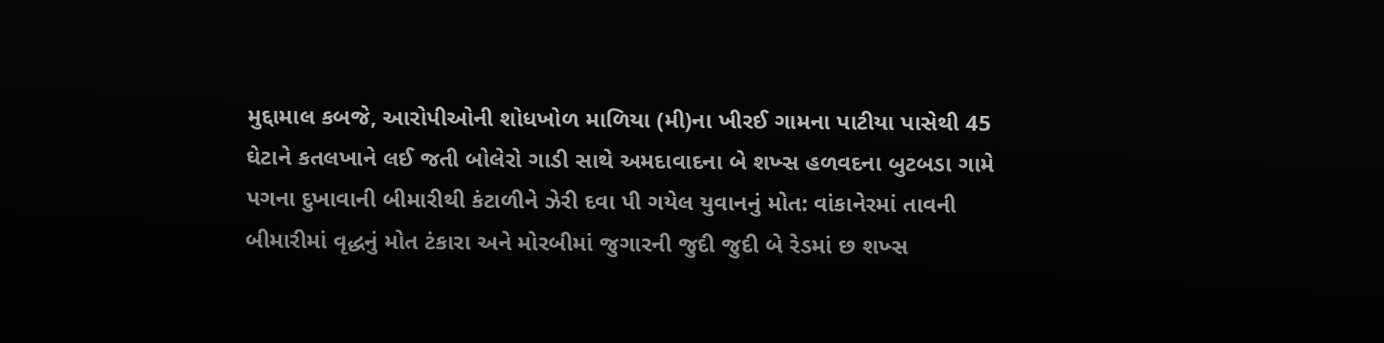મુદ્દામાલ કબજે, આરોપીઓની શોધખોળ માળિયા (મી)ના ખીરઈ ગામના પાટીયા પાસેથી 45 ઘેટાને કતલખાને લઈ જતી બોલેરો ગાડી સાથે અમદાવાદના બે શખ્સ હળવદના બુટબડા ગામે પગના દુખાવાની બીમારીથી કંટાળીને ઝેરી દવા પી ગયેલ યુવાનનું મોત: વાંકાનેરમાં તાવની બીમારીમાં વૃદ્ધનું મોત ટંકારા અને મોરબીમાં જુગારની જુદી જુદી બે રેડમાં છ શખ્સ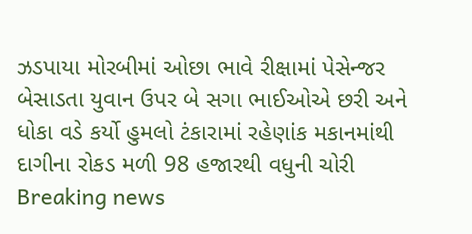ઝડપાયા મોરબીમાં ઓછા ભાવે રીક્ષામાં પેસેન્જર બેસાડતા યુવાન ઉપર બે સગા ભાઈઓએ છરી અને ધોકા વડે કર્યો હુમલો ટંકારામાં રહેણાંક મકાનમાંથી દાગીના રોકડ મળી 98 હજારથી વધુની ચોરી
Breaking news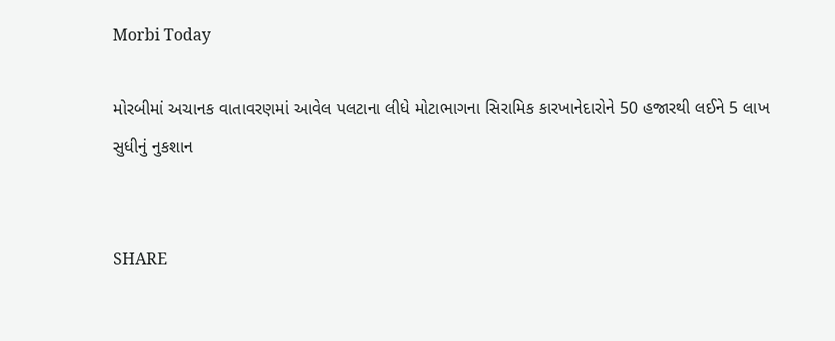Morbi Today

મોરબીમાં અચાનક વાતાવરણમાં આવેલ પલટાના લીધે મોટાભાગના સિરામિક કારખાનેદારોને 50 હજારથી લઈને 5 લાખ સુધીનું નુકશાન


SHARE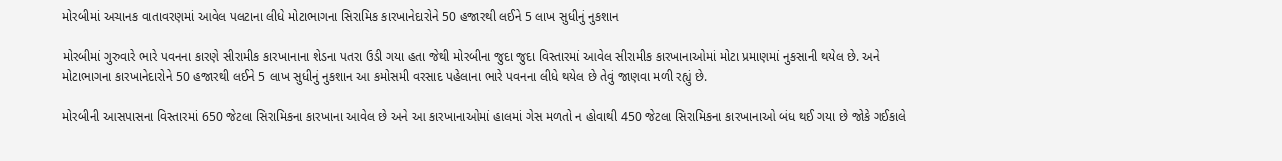મોરબીમાં અચાનક વાતાવરણમાં આવેલ પલટાના લીધે મોટાભાગના સિરામિક કારખાનેદારોને 50 હજારથી લઈને 5 લાખ સુધીનું નુકશાન

મોરબીમાં ગુરુવારે ભારે પવનના કારણે સીરામીક કારખાનાના શેડના પતરા ઉડી ગયા હતા જેથી મોરબીના જુદા જુદા વિસ્તારમાં આવેલ સીરામીક કારખાનાઓમાં મોટા પ્રમાણમાં નુકસાની થયેલ છે. અને મોટાભાગના કારખાનેદારોને 50 હજારથી લઈને 5 લાખ સુધીનું નુકશાન આ કમોસમી વરસાદ પહેલાના ભારે પવનના લીધે થયેલ છે તેવું જાણવા મળી રહ્યું છે.

મોરબીની આસપાસના વિસ્તારમાં 650 જેટલા સિરામિકના કારખાના આવેલ છે અને આ કારખાનાઓમાં હાલમાં ગેસ મળતો ન હોવાથી 450 જેટલા સિરામિકના કારખાનાઓ બંધ થઈ ગયા છે જોકે ગઈકાલે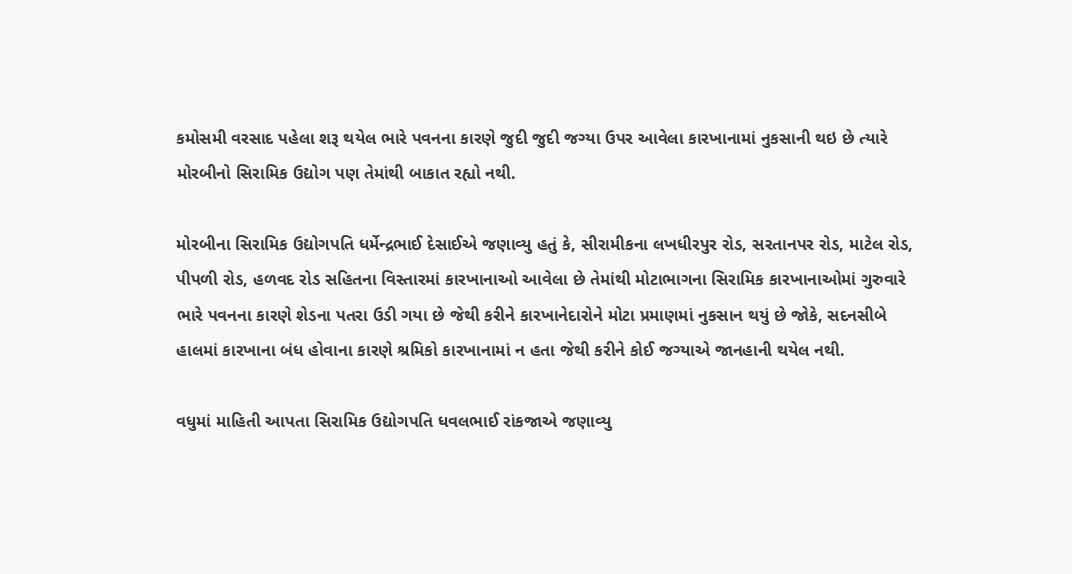કમોસમી વરસાદ પહેલા શરૂ થયેલ ભારે પવનના કારણે જુદી જુદી જગ્યા ઉપર આવેલા કારખાનામાં નુકસાની થઇ છે ત્યારે મોરબીનો સિરામિક ઉદ્યોગ પણ તેમાંથી બાકાત રહ્યો નથી.

મોરબીના સિરામિક ઉદ્યોગપતિ ધર્મેન્દ્રભાઈ દેસાઈએ જણાવ્યુ હતું કે, સીરામીકના લખધીરપુર રોડ, સરતાનપર રોડ, માટેલ રોડ, પીપળી રોડ, હળવદ રોડ સહિતના વિસ્તારમાં કારખાનાઓ આવેલા છે તેમાંથી મોટાભાગના સિરામિક કારખાનાઓમાં ગુરુવારે ભારે પવનના કારણે શેડના પતરા ઉડી ગયા છે જેથી કરીને કારખાનેદારોને મોટા પ્રમાણમાં નુકસાન થયું છે જોકે, સદનસીબે હાલમાં કારખાના બંધ હોવાના કારણે શ્રમિકો કારખાનામાં ન હતા જેથી કરીને કોઈ જગ્યાએ જાનહાની થયેલ નથી.

વધુમાં માહિતી આપતા સિરામિક ઉદ્યોગપતિ ધવલભાઈ રાંકજાએ જણાવ્યુ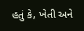હતું કે, ખેતી અને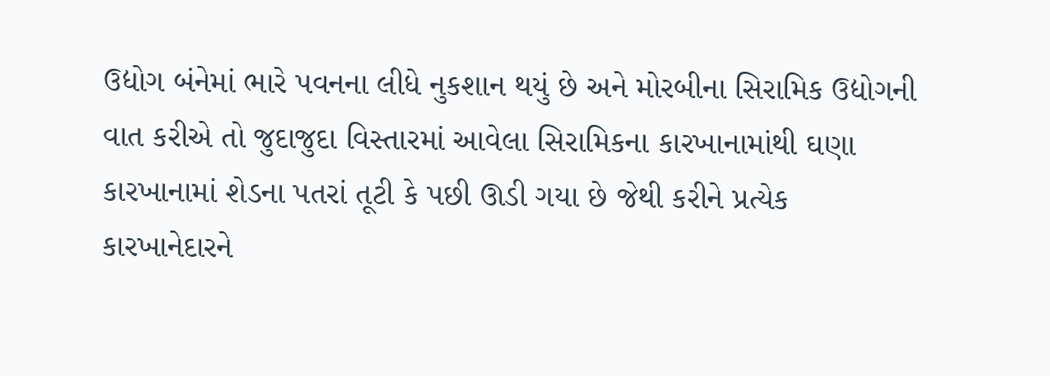ઉદ્યોગ બંનેમાં ભારે પવનના લીધે નુકશાન થયું છે અને મોરબીના સિરામિક ઉદ્યોગની વાત કરીએ તો જુદાજુદા વિસ્તારમાં આવેલા સિરામિકના કારખાનામાંથી ઘણા કારખાનામાં શેડના પતરાં તૂટી કે પછી ઊડી ગયા છે જેથી કરીને પ્રત્યેક કારખાનેદારને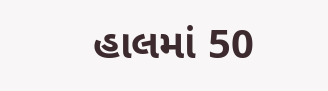હાલમાં 50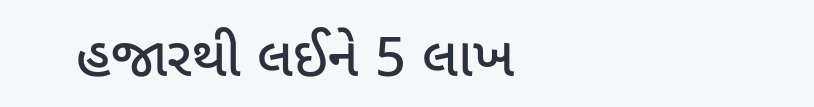હજારથી લઈને 5 લાખ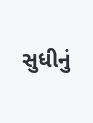સુધીનું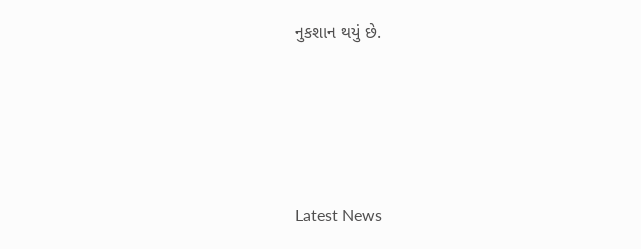નુકશાન થયું છે.






Latest News